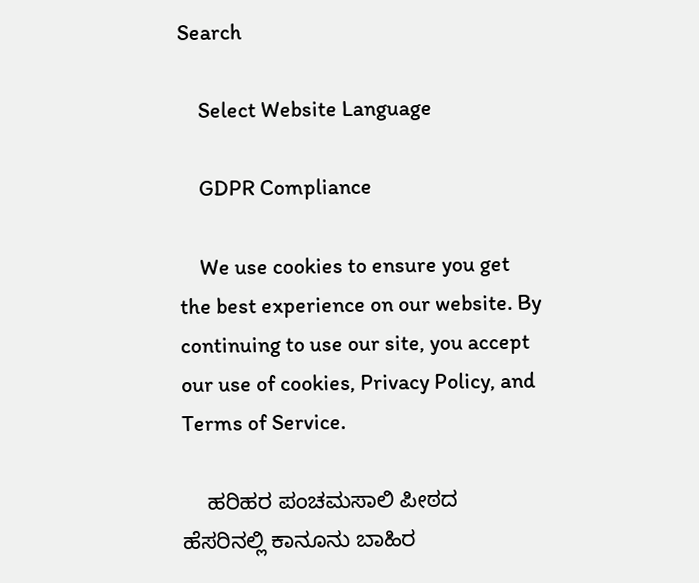Search

    Select Website Language

    GDPR Compliance

    We use cookies to ensure you get the best experience on our website. By continuing to use our site, you accept our use of cookies, Privacy Policy, and Terms of Service.

    ಹರಿಹರ ಪಂಚಮಸಾಲಿ ಪೀಠದ ಹೆಸರಿನಲ್ಲಿ ಕಾನೂನು ಬಾಹಿರ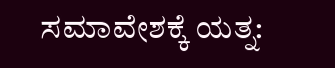ಸಮಾವೇಶಕ್ಕೆ ಯತ್ನ: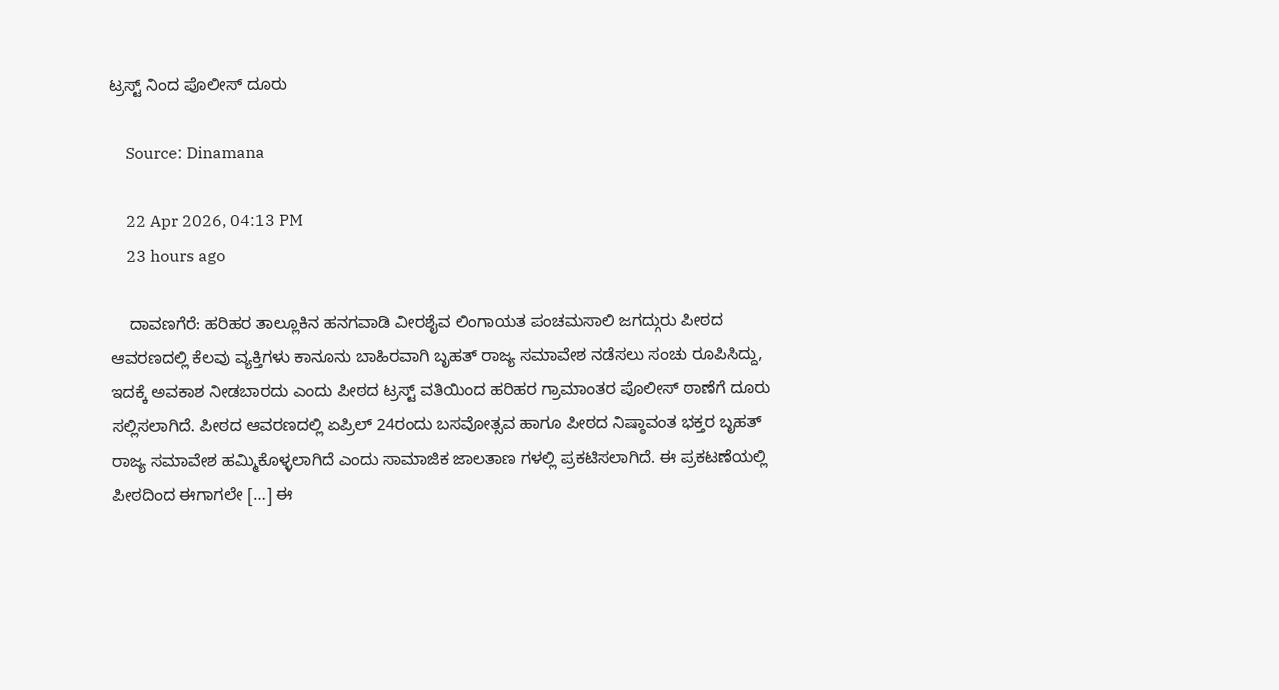ಟ್ರಸ್ಟ್ ನಿಂದ ಪೊಲೀಸ್ ದೂರು

    Source: Dinamana

    22 Apr 2026, 04:13 PM
    23 hours ago

    ದಾವಣಗೆರೆ: ಹರಿಹರ ತಾಲ್ಲೂಕಿನ ಹನಗವಾಡಿ ವೀರಶೈವ ಲಿಂಗಾಯತ ಪಂಚಮಸಾಲಿ ಜಗದ್ಗುರು ಪೀಠದ ಆವರಣದಲ್ಲಿ ಕೆಲವು ವ್ಯಕ್ತಿಗಳು ಕಾನೂನು ಬಾಹಿರವಾಗಿ ಬೃಹತ್ ರಾಜ್ಯ ಸಮಾವೇಶ ನಡೆಸಲು ಸಂಚು ರೂಪಿಸಿದ್ದು, ಇದಕ್ಕೆ ಅವಕಾಶ ನೀಡಬಾರದು ಎಂದು ಪೀಠದ ಟ್ರಸ್ಟ್ ವತಿಯಿಂದ ಹರಿಹರ ಗ್ರಾಮಾಂತರ ಪೊಲೀಸ್ ಠಾಣೆಗೆ ದೂರು ಸಲ್ಲಿಸಲಾಗಿದೆ. ಪೀಠದ ಆವರಣದಲ್ಲಿ ಏಪ್ರಿಲ್ 24ರಂದು ಬಸವೋತ್ಸವ ಹಾಗೂ ಪೀಠದ ನಿಷ್ಠಾವಂತ ಭಕ್ತರ ಬೃಹತ್ ರಾಜ್ಯ ಸಮಾವೇಶ ಹಮ್ಮಿಕೊಳ್ಳಲಾಗಿದೆ ಎಂದು ಸಾಮಾಜಿಕ ಜಾಲತಾಣ ಗಳಲ್ಲಿ ಪ್ರಕಟಿಸಲಾಗಿದೆ. ಈ ಪ್ರಕಟಣೆಯಲ್ಲಿ ಪೀಠದಿಂದ ಈಗಾಗಲೇ […] ಈ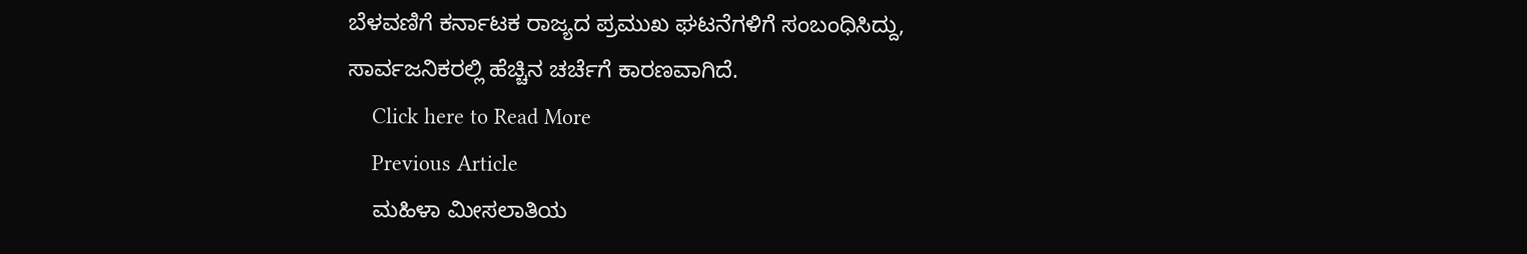ಬೆಳವಣಿಗೆ ಕರ್ನಾಟಕ ರಾಜ್ಯದ ಪ್ರಮುಖ ಘಟನೆಗಳಿಗೆ ಸಂಬಂಧಿಸಿದ್ದು, ಸಾರ್ವಜನಿಕರಲ್ಲಿ ಹೆಚ್ಚಿನ ಚರ್ಚೆಗೆ ಕಾರಣವಾಗಿದೆ.
    Click here to Read More
    Previous Article
    ಮಹಿಳಾ ಮೀಸಲಾತಿಯ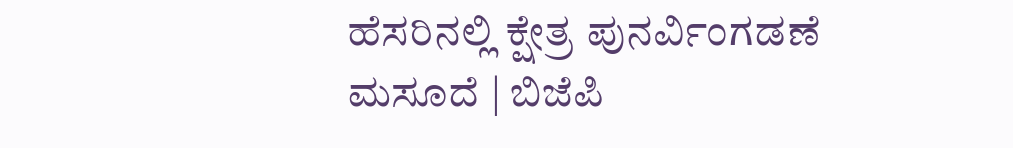ಹೆಸರಿನಲ್ಲಿ ಕ್ಷೇತ್ರ ಪುನರ್ವಿಂಗಡಣೆ ಮಸೂದೆ | ಬಿಜೆಪಿ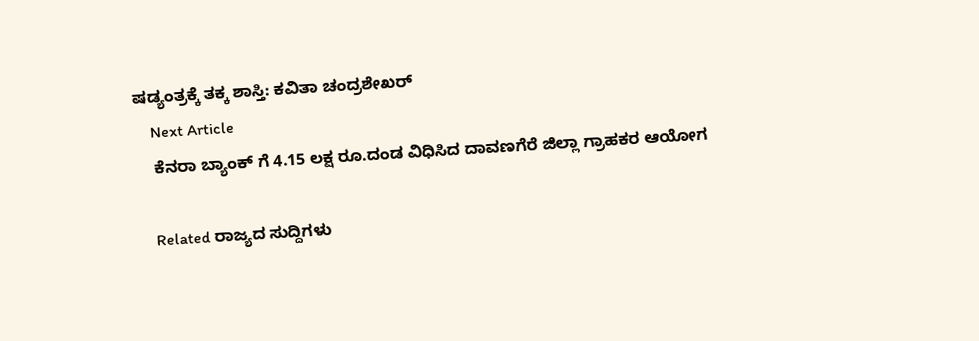ಷಡ್ಯಂತ್ರಕ್ಕೆ ತಕ್ಕ ಶಾಸ್ತಿ: ಕವಿತಾ ಚಂದ್ರಶೇಖರ್
    Next Article
    ಕೆನರಾ ಬ್ಯಾಂಕ್‌ ಗೆ 4.15 ಲಕ್ಷ ರೂ.ದಂಡ ವಿಧಿಸಿದ ದಾವಣಗೆರೆ ಜಿಲ್ಲಾ ಗ್ರಾಹಕರ ಆಯೋಗ

    Related ರಾಜ್ಯದ ಸುದ್ದಿಗಳು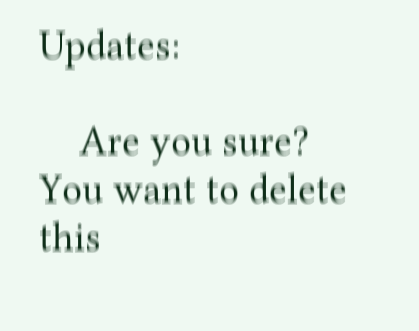Updates:

    Are you sure? You want to delete this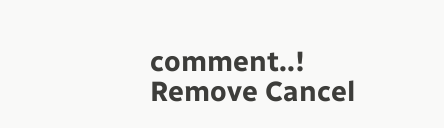comment..! Remove Cancel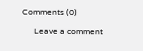Comments (0)

      Leave a comment